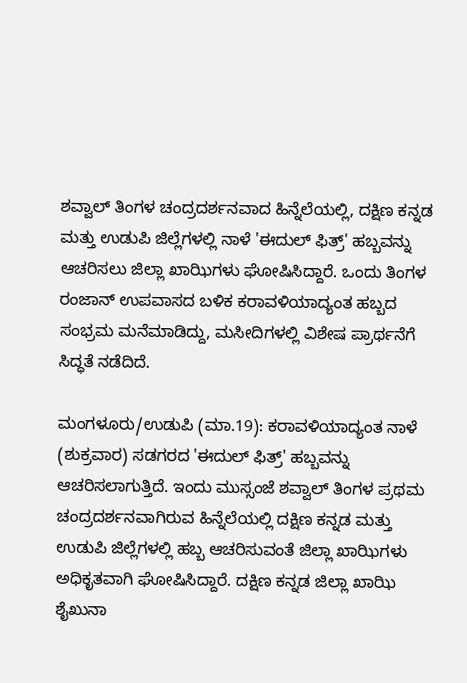ಶವ್ವಾಲ್ ತಿಂಗಳ ಚಂದ್ರದರ್ಶನವಾದ ಹಿನ್ನೆಲೆಯಲ್ಲಿ, ದಕ್ಷಿಣ ಕನ್ನಡ ಮತ್ತು ಉಡುಪಿ ಜಿಲ್ಲೆಗಳಲ್ಲಿ ನಾಳೆ 'ಈದುಲ್ ಫಿತ್ರ್' ಹಬ್ಬವನ್ನು ಆಚರಿಸಲು ಜಿಲ್ಲಾ ಖಾಝಿಗಳು ಘೋಷಿಸಿದ್ದಾರೆ. ಒಂದು ತಿಂಗಳ ರಂಜಾನ್ ಉಪವಾಸದ ಬಳಿಕ ಕರಾವಳಿಯಾದ್ಯಂತ ಹಬ್ಬದ ಸಂಭ್ರಮ ಮನೆಮಾಡಿದ್ದು, ಮಸೀದಿಗಳಲ್ಲಿ ವಿಶೇಷ ಪ್ರಾರ್ಥನೆಗೆ ಸಿದ್ಧತೆ ನಡೆದಿದೆ.

ಮಂಗಳೂರು/ಉಡುಪಿ (ಮಾ.19): ಕರಾವಳಿಯಾದ್ಯಂತ ನಾಳೆ (ಶುಕ್ರವಾರ) ಸಡಗರದ 'ಈದುಲ್ ಫಿತ್ರ್' ಹಬ್ಬವನ್ನು ಆಚರಿಸಲಾಗುತ್ತಿದೆ. ಇಂದು ಮುಸ್ಸಂಜೆ ಶವ್ವಾಲ್ ತಿಂಗಳ ಪ್ರಥಮ ಚಂದ್ರದರ್ಶನವಾಗಿರುವ ಹಿನ್ನೆಲೆಯಲ್ಲಿ ದಕ್ಷಿಣ ಕನ್ನಡ ಮತ್ತು ಉಡುಪಿ ಜಿಲ್ಲೆಗಳಲ್ಲಿ ಹಬ್ಬ ಆಚರಿಸುವಂತೆ ಜಿಲ್ಲಾ ಖಾಝಿಗಳು ಅಧಿಕೃತವಾಗಿ ಘೋಷಿಸಿದ್ದಾರೆ. ದಕ್ಷಿಣ ಕನ್ನಡ ಜಿಲ್ಲಾ ಖಾಝಿ ಶೈಖುನಾ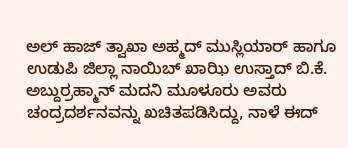ಅಲ್ ಹಾಜ್ ತ್ವಾಖಾ ಅಹ್ಮದ್ ಮುಸ್ಲಿಯಾರ್ ಹಾಗೂ ಉಡುಪಿ ಜಿಲ್ಲಾ ನಾಯಿಬ್ ಖಾಝಿ ಉಸ್ತಾದ್ ಬಿ.ಕೆ. ಅಬ್ದುರ್ರಹ್ಮಾನ್ ಮದನಿ ಮೂಳೂರು ಅವರು ಚಂದ್ರದರ್ಶನವನ್ನು ಖಚಿತಪಡಿಸಿದ್ದು, ನಾಳೆ ಈದ್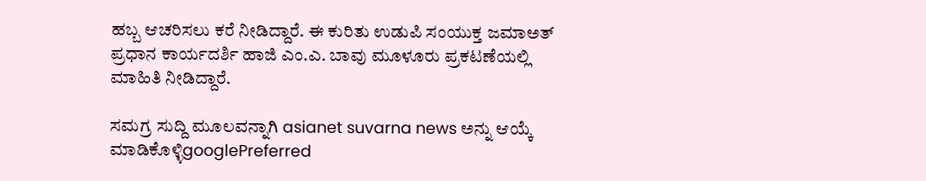ಹಬ್ಬ ಆಚರಿಸಲು ಕರೆ ನೀಡಿದ್ದಾರೆ. ಈ ಕುರಿತು ಉಡುಪಿ ಸಂಯುಕ್ತ ಜಮಾಅತ್ ಪ್ರಧಾನ ಕಾರ್ಯದರ್ಶಿ ಹಾಜಿ ಎಂ.ಎ. ಬಾವು ಮೂಳೂರು ಪ್ರಕಟಣೆಯಲ್ಲಿ ಮಾಹಿತಿ ನೀಡಿದ್ದಾರೆ.

ಸಮಗ್ರ ಸುದ್ದಿ ಮೂಲವನ್ನಾಗಿ asianet suvarna news ಅನ್ನು ಆಯ್ಕೆ ಮಾಡಿಕೊಳ್ಳಿgooglePreferred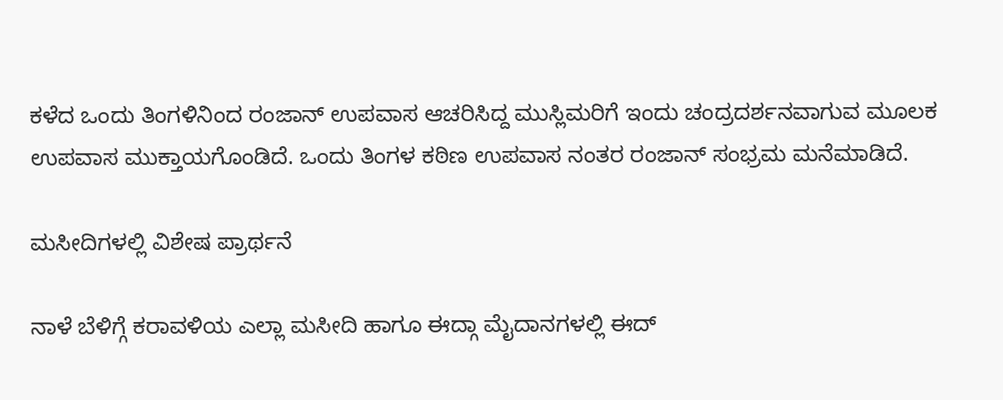ಕಳೆದ ಒಂದು ತಿಂಗಳಿನಿಂದ ರಂಜಾನ್ ಉಪವಾಸ ಆಚರಿಸಿದ್ದ ಮುಸ್ಲಿಮರಿಗೆ ಇಂದು ಚಂದ್ರದರ್ಶನವಾಗುವ ಮೂಲಕ ಉಪವಾಸ ಮುಕ್ತಾಯಗೊಂಡಿದೆ. ಒಂದು ತಿಂಗಳ ಕಠಿಣ ಉಪವಾಸ ನಂತರ ರಂಜಾನ್‌ ಸಂಭ್ರಮ ಮನೆಮಾಡಿದೆ.

ಮಸೀದಿಗಳಲ್ಲಿ ವಿಶೇಷ ಪ್ರಾರ್ಥನೆ

ನಾಳೆ ಬೆಳಿಗ್ಗೆ ಕರಾವಳಿಯ ಎಲ್ಲಾ ಮಸೀದಿ ಹಾಗೂ ಈದ್ಗಾ ಮೈದಾನಗಳಲ್ಲಿ ಈದ್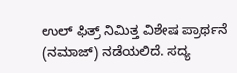ಉಲ್ ಫಿತ್ರ್ ನಿಮಿತ್ತ ವಿಶೇಷ ಪ್ರಾರ್ಥನೆ (ನಮಾಜ್) ನಡೆಯಲಿದೆ. ಸದ್ಯ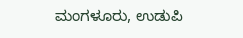ಮಂಗಳೂರು, ಉಡುಪಿ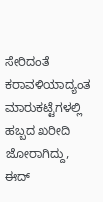ಸೇರಿದಂತೆ ಕರಾವಳಿಯಾದ್ಯಂತ ಮಾರುಕಟ್ಟೆಗಳಲ್ಲಿ ಹಬ್ಬದ ಖರೀದಿ ಜೋರಾಗಿದ್ದು, ಈದ್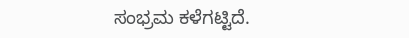ಸಂಭ್ರಮ ಕಳೆಗಟ್ಟಿದೆ.